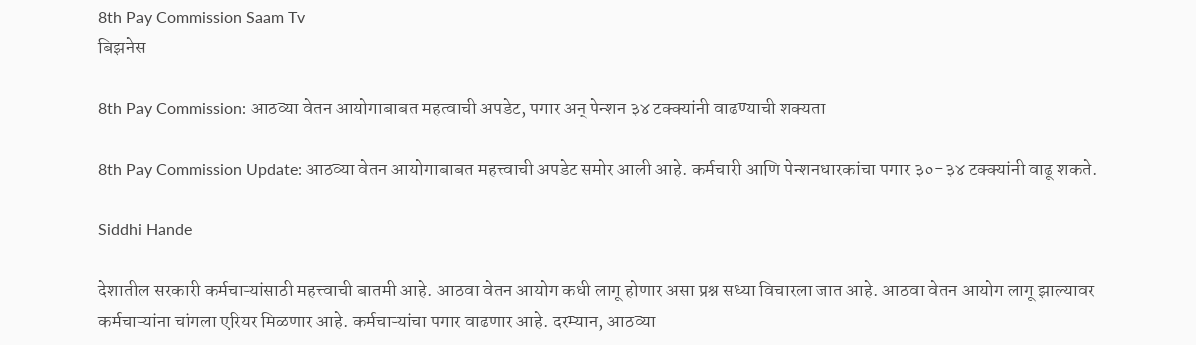8th Pay Commission Saam Tv
बिझनेस

8th Pay Commission: आठव्या वेतन आयोगाबाबत महत्वाची अपडेट, पगार अन् पेन्शन ३४ टक्क्यांनी वाढण्याची शक्यता

8th Pay Commission Update: आठव्या वेतन आयोगाबाबत महत्त्वाची अपडेट समोर आली आहे. कर्मचारी आणि पेन्शनधारकांचा पगार ३०-३४ टक्क्यांनी वाढू शकते.

Siddhi Hande

देशातील सरकारी कर्मचाऱ्यांसाठी महत्त्वाची बातमी आहे. आठवा वेतन आयोग कधी लागू होणार असा प्रश्न सध्या विचारला जात आहे. आठवा वेतन आयोग लागू झाल्यावर कर्मचाऱ्यांना चांगला एरियर मिळणार आहे. कर्मचाऱ्यांचा पगार वाढणार आहे. दरम्यान, आठव्या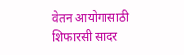वेतन आयोगासाठी शिफारसी सादर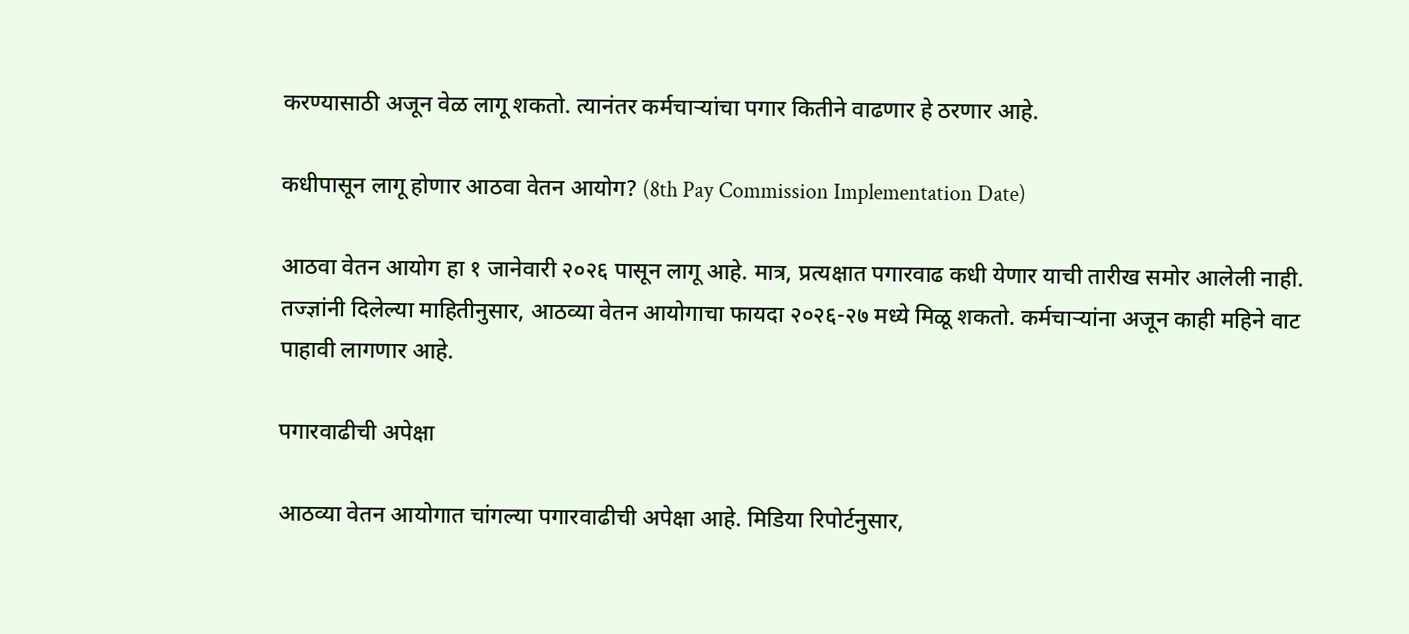करण्यासाठी अजून वेळ लागू शकतो. त्यानंतर कर्मचाऱ्यांचा पगार कितीने वाढणार हे ठरणार आहे.

कधीपासून लागू होणार आठवा वेतन आयोग? (8th Pay Commission Implementation Date)

आठवा वेतन आयोग हा १ जानेवारी २०२६ पासून लागू आहे. मात्र, प्रत्यक्षात पगारवाढ कधी येणार याची तारीख समोर आलेली नाही. तज्ज्ञांनी दिलेल्या माहितीनुसार, आठव्या वेतन आयोगाचा फायदा २०२६-२७ मध्ये मिळू शकतो. कर्मचाऱ्यांना अजून काही महिने वाट पाहावी लागणार आहे.

पगारवाढीची अपेक्षा

आठव्या वेतन आयोगात चांगल्या पगारवाढीची अपेक्षा आहे. मिडिया रिपोर्टनुसार,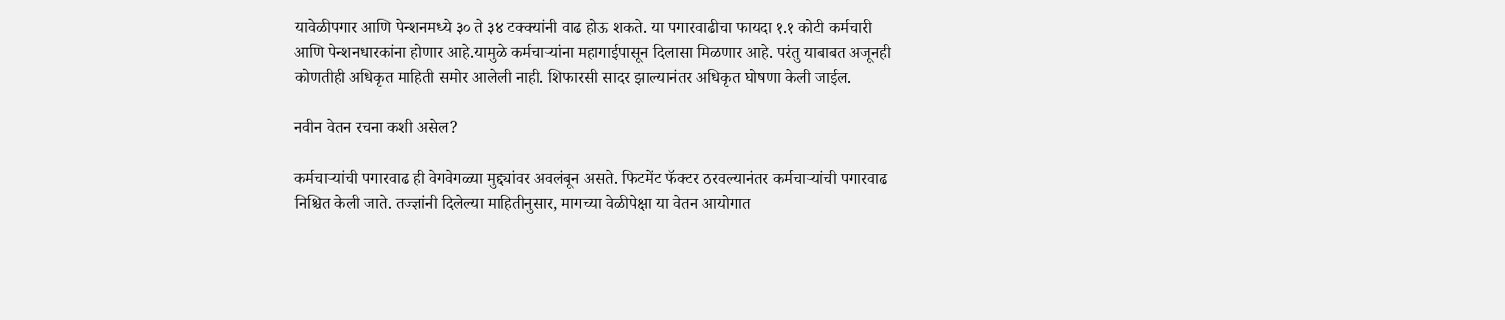यावेळीपगार आणि पेन्शनमध्ये ३० ते ३४ टक्क्यांनी वाढ होऊ शकते. या पगारवाढीचा फायदा १.१ कोटी कर्मचारी आणि पेन्शनधारकांना होणार आहे.यामुळे कर्मचाऱ्यांना महागाईपासून दिलासा मिळणार आहे. परंतु याबाबत अजूनही कोणतीही अधिकृत माहिती समोर आलेली नाही. शिफारसी सादर झाल्यानंतर अधिकृत घोषणा केली जाईल.

नवीन वेतन रचना कशी असेल?

कर्मचाऱ्यांची पगारवाढ ही वेगवेगळ्या मुद्द्यांवर अवलंबून असते. फिटमेंट फॅक्टर ठरवल्यानंतर कर्मचाऱ्यांची पगारवाढ निश्चित केली जाते. तज्ज्ञांनी दिलेल्या माहितीनुसार, मागच्या वेळीपेक्षा या वेतन आयोगात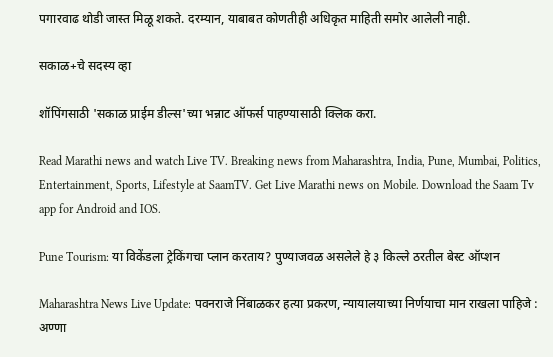पगारवाढ थोडी जास्त मिळू शकते. दरम्यान, याबाबत कोणतीही अधिकृत माहिती समोर आलेली नाही.

सकाळ+चे सदस्य व्हा

शॉपिंगसाठी 'सकाळ प्राईम डील्स'च्या भन्नाट ऑफर्स पाहण्यासाठी क्लिक करा.

Read Marathi news and watch Live TV. Breaking news from Maharashtra, India, Pune, Mumbai, Politics, Entertainment, Sports, Lifestyle at SaamTV. Get Live Marathi news on Mobile. Download the Saam Tv app for Android and IOS.

Pune Tourism: या विकेंडला ट्रेकिंगचा प्लान करताय? पुण्याजवळ असलेले हे ३ किल्ले ठरतील बेस्ट ऑप्शन

Maharashtra News Live Update: पवनराजे निंबाळकर हत्या प्रकरण, न्यायालयाच्या निर्णयाचा मान राखला पाहिजे : अण्णा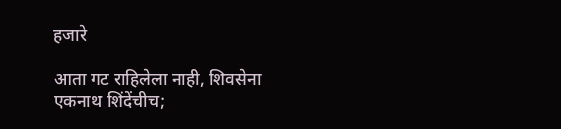हजारे

आता गट राहिलेला नाही, शिवसेना एकनाथ शिंदेंचीच;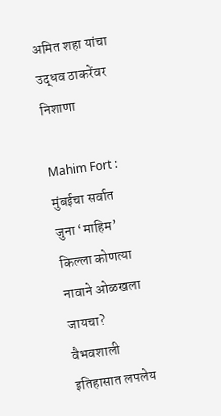अमित शहा यांचा उद्धव ठाकरेंवर निशाणा

Mahim Fort : मुंबईचा सर्वात जुना ‘माहिम’ किल्ला कोणत्या नावाने ओळखला जायचा? वैभवशाली इतिहासात लपलेय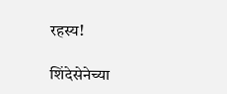रहस्य!

शिंदेसेनेच्या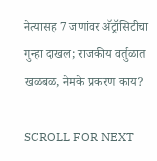नेत्यासह 7 जणांवर अ‍ॅट्रॉसिटीचा गुन्हा दाखल; राजकीय वर्तुळात खळबळ, नेमके प्रकरण काय?

SCROLL FOR NEXT